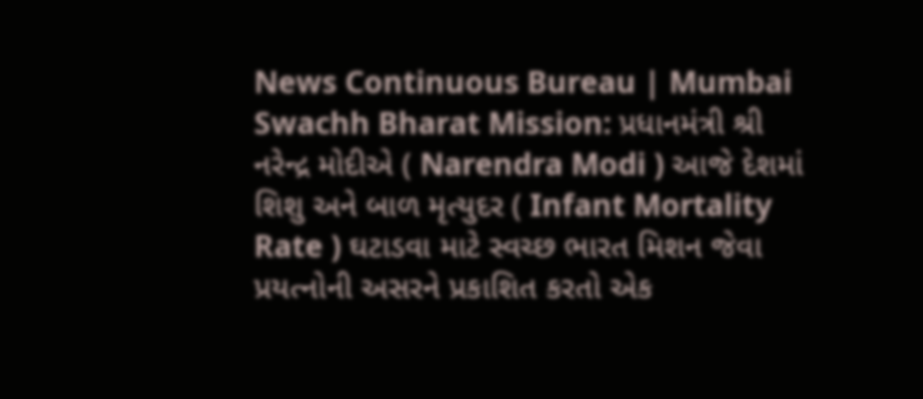News Continuous Bureau | Mumbai Swachh Bharat Mission: પ્રધાનમંત્રી શ્રી નરેન્દ્ર મોદીએ ( Narendra Modi ) આજે દેશમાં શિશુ અને બાળ મૃત્યુદર ( Infant Mortality Rate ) ઘટાડવા માટે સ્વચ્છ ભારત મિશન જેવા પ્રયત્નોની અસરને પ્રકાશિત કરતો એક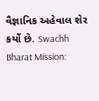વૈજ્ઞાનિક અહેવાલ શેર કર્યો છે. Swachh Bharat Mission: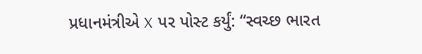પ્રધાનમંત્રીએ X પર પોસ્ટ કર્યું: “સ્વચ્છ ભારત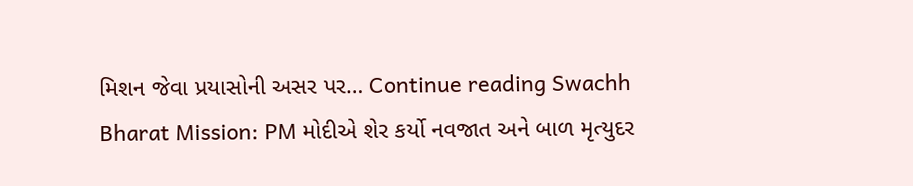મિશન જેવા પ્રયાસોની અસર પર… Continue reading Swachh Bharat Mission: PM મોદીએ શેર કર્યો નવજાત અને બાળ મૃત્યુદર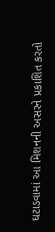ઘટાડવામાં આ મિશનની અસરને પ્રકાશિત કરતો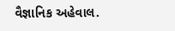વૈજ્ઞાનિક અહેવાલ.